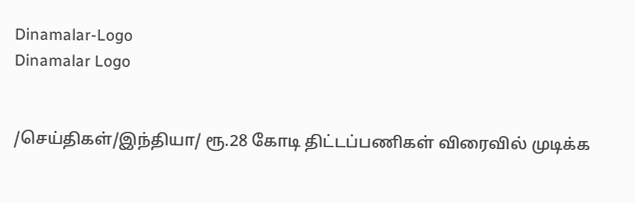Dinamalar-Logo
Dinamalar Logo


/செய்திகள்/இந்தியா/ ரூ.28 கோடி திட்டப்பணிகள் விரைவில் முடிக்க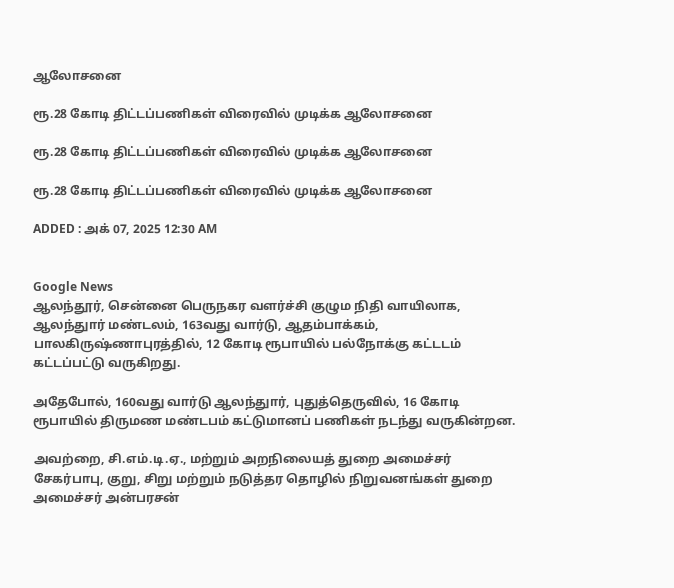ஆலோசனை

ரூ.28 கோடி திட்டப்பணிகள் விரைவில் முடிக்க ஆலோசனை

ரூ.28 கோடி திட்டப்பணிகள் விரைவில் முடிக்க ஆலோசனை

ரூ.28 கோடி திட்டப்பணிகள் விரைவில் முடிக்க ஆலோசனை

ADDED : அக் 07, 2025 12:30 AM


Google News
ஆலந்தூர், சென்னை பெருநகர வளர்ச்சி குழும நிதி வாயிலாக, ஆலந்துார் மண்டலம், 163வது வார்டு, ஆதம்பாக்கம், பாலகிருஷ்ணாபுரத்தில், 12 கோடி ரூபாயில் பல்நோக்கு கட்டடம் கட்டப்பட்டு வருகிறது.

அதேபோல், 160வது வார்டு ஆலந்துார், புதுத்தெருவில், 16 கோடி ரூபாயில் திருமண மண்டபம் கட்டுமானப் பணிகள் நடந்து வருகின்றன.

அவற்றை, சி.எம்.டி.ஏ., மற்றும் அறநிலையத் துறை அமைச்சர் சேகர்பாபு, குறு, சிறு மற்றும் நடுத்தர தொழில் நிறுவனங்கள் துறை அமைச்சர் அன்பரசன்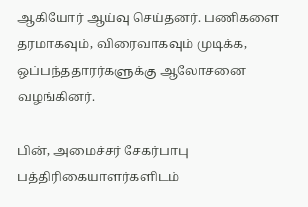ஆகியோர் ஆய்வு செய்தனர். பணிகளை தரமாகவும், விரைவாகவும் முடிக்க, ஒப்பந்ததாரர்களுக்கு ஆலோசனை வழங்கினர்.

பின், அமைச்சர் சேகர்பாபு பத்திரிகையாளர்களிடம்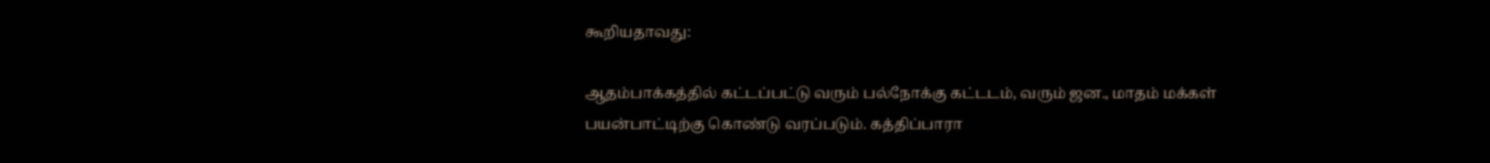கூறியதாவது:

ஆதம்பாக்கத்தில் கட்டப்பட்டு வரும் பல்நோக்கு கட்டடம், வரும் ஜன., மாதம் மக்கள் பயன்பாட்டிற்கு கொண்டு வரப்படும். கத்திப்பாரா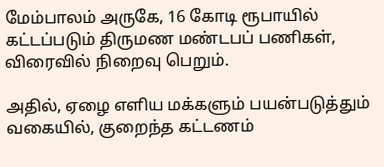மேம்பாலம் அருகே, 16 கோடி ரூபாயில் கட்டப்படும் திருமண மண்டபப் பணிகள், விரைவில் நிறைவு பெறும்.

அதில், ஏழை எளிய மக்களும் பயன்படுத்தும் வகையில், குறைந்த கட்டணம்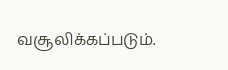வசூலிக்கப்படும்.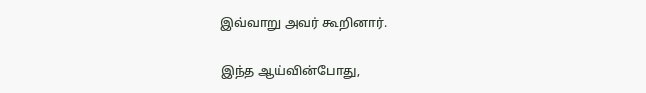இவ்வாறு அவர் கூறினார்.

இந்த ஆய்வின்போது,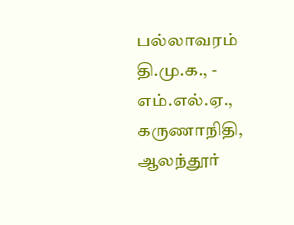பல்லாவரம் தி.மு.க., - எம்.எல்.ஏ., கருணாநிதி, ஆலந்தூர்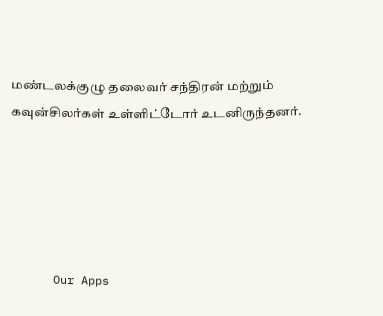மண்டலக்குழு தலைவர் சந்திரன் மற்றும் கவுன்சிலர்கள் உள்ளிட்டோர் உடனிருந்தனர்.





      Our Apps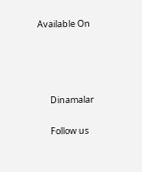Available On




      Dinamalar

      Follow us